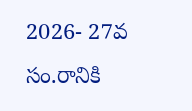2026- 27వ సం.రానికి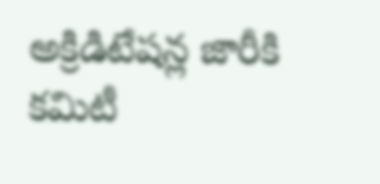అక్రిడిటేషన్ల జారీకి కమిటీ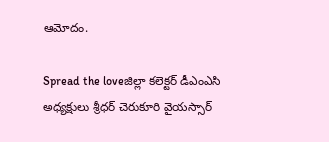ఆమోదం.

Spread the loveజిల్లా కలెక్టర్ డీఎంఎసి అధ్యక్షులు శ్రీధర్ చెరుకూరి వైయస్సార్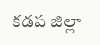కడప జిల్లా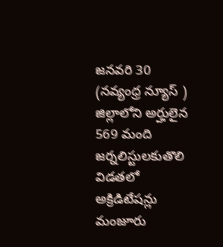జనవరి 30 (నవ్యంధ్ర న్యూస్ ) జిల్లాలోని అర్హులైన 569 మంది జర్నలిస్టులకుతొలి విడతలో అక్రిడిటేషన్లు మంజూరు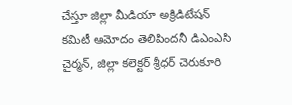చేస్తూ జిల్లా మీడియా అక్రిడిటేషన్ కమిటీ ఆమోదం తెలిపిందనీ డిఎంఎసి చైర్మన్, జిల్లా కలెక్టర్ శ్రీధర్ చెరుకూరి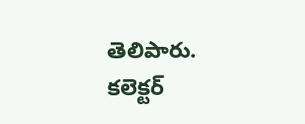తెలిపారు. కలెక్టర్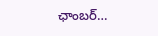ఛాంబర్…